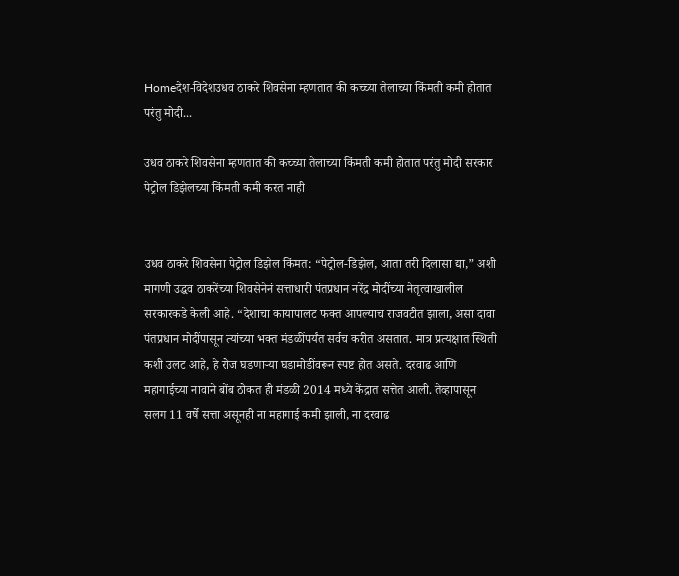Homeदेश-विदेशउधव ठाकरे शिवसेना म्हणतात की कच्च्या तेलाच्या किंमती कमी होतात परंतु मोदी...

उधव ठाकरे शिवसेना म्हणतात की कच्च्या तेलाच्या किंमती कमी होतात परंतु मोदी सरकार पेट्रोल डिझेलच्या किंमती कमी करत नाही


उधव ठाकरे शिवसेना पेट्रोल डिझेल किंमत: “पेट्रोल-डिझेल, आता तरी दिलासा द्या,” अशी मागणी उद्धव ठाकरेंच्या शिवसेनेनं सत्ताधारी पंतप्रधान नरेंद्र मोदींच्या नेतृत्वाखालील सरकारकडे केली आहे. “देशाचा कायापालट फक्त आपल्याच राजवटीत झाला, असा दावा पंतप्रधान मोदींपासून त्यांच्या भक्त मंडळींपर्यंत सर्वच करीत असतात. मात्र प्रत्यक्षात स्थिती कशी उलट आहे, हे रोज घडणाऱ्या घडामोडींवरून स्पष्ट होत असते. दरवाढ आणि महागाईच्या नावाने बोंब ठोकत ही मंडळी 2014 मध्ये केंद्रात सत्तेत आली. तेव्हापासून सलग 11 वर्षे सत्ता असूनही ना महागाई कमी झाली, ना दरवाढ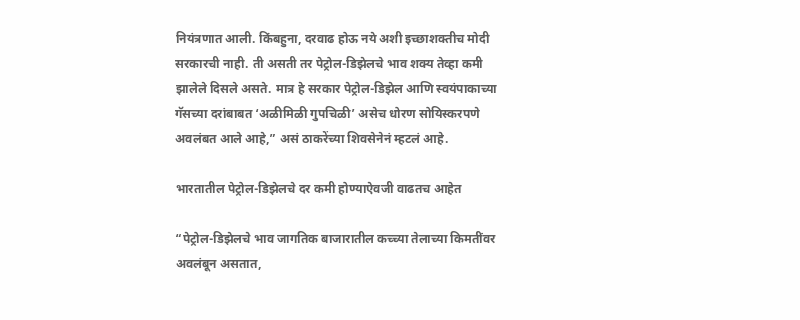नियंत्रणात आली. किंबहुना, दरवाढ होऊ नये अशी इच्छाशक्तीच मोदी सरकारची नाही. ती असती तर पेट्रोल-डिझेलचे भाव शक्य तेव्हा कमी झालेले दिसले असते. मात्र हे सरकार पेट्रोल-डिझेल आणि स्वयंपाकाच्या गॅसच्या दरांबाबत ‘अळीमिळी गुपचिळी’ असेच धोरण सोयिस्करपणे अवलंबत आले आहे,” असं ठाकरेंच्या शिवसेनेनं म्हटलं आहे.

भारतातील पेट्रोल-डिझेलचे दर कमी होण्याऐवजी वाढतच आहेत

“पेट्रोल-डिझेलचे भाव जागतिक बाजारातील कच्च्या तेलाच्या किमतींवर अवलंबून असतात,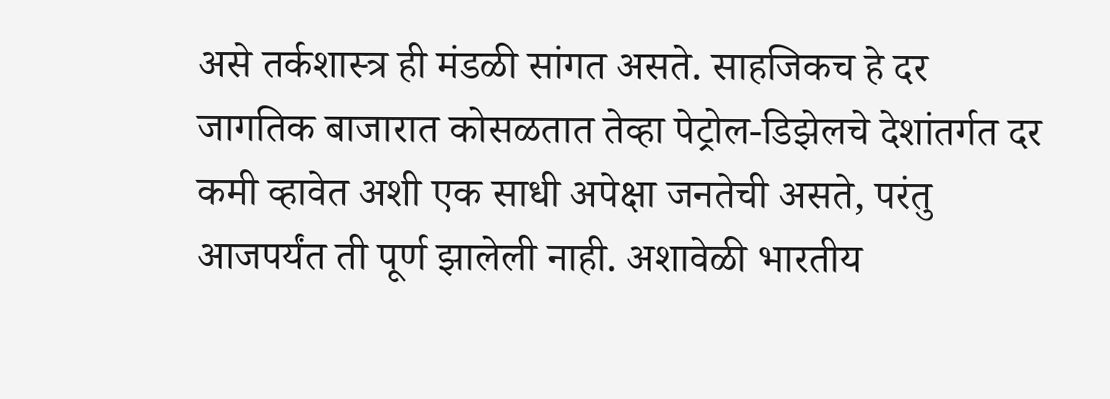असे तर्कशास्त्र ही मंडळी सांगत असते. साहजिकच हे दर जागतिक बाजारात कोसळतात तेव्हा पेट्रोल-डिझेलचे देशांतर्गत दर कमी व्हावेत अशी एक साधी अपेक्षा जनतेची असते, परंतु आजपर्यंत ती पूर्ण झालेली नाही. अशावेळी भारतीय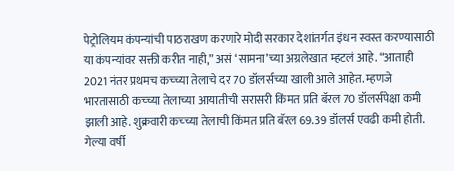पेट्रोलियम कंपन्यांची पाठराखण करणारे मोदी सरकार देशांतर्गत इंधन स्वस्त करण्यासाठी या कंपन्यांवर सक्ती करीत नाही,” असं ‘सामना’च्या अग्रलेखात म्हटलं आहे. “आताही 2021 नंतर प्रथमच कच्च्या तेलाचे दर 70 डॉलर्सच्या खाली आले आहेत. म्हणजे भारतासाठी कच्च्या तेलाच्या आयातीची सरासरी किंमत प्रति बॅरल 70 डॉलर्सपेक्षा कमी झाली आहे. शुक्रवारी कच्च्या तेलाची किंमत प्रति बॅरल 69.39 डॉलर्स एवढी कमी होती. गेल्या वर्षी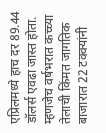एप्रिलमध्ये हाच दर 89.44 डॉलर्स एवढा जास्त होता. म्हणजेच वर्षभरात कच्च्या तेलाची किंमत जागतिक बाजारात 22 टक्क्यांनी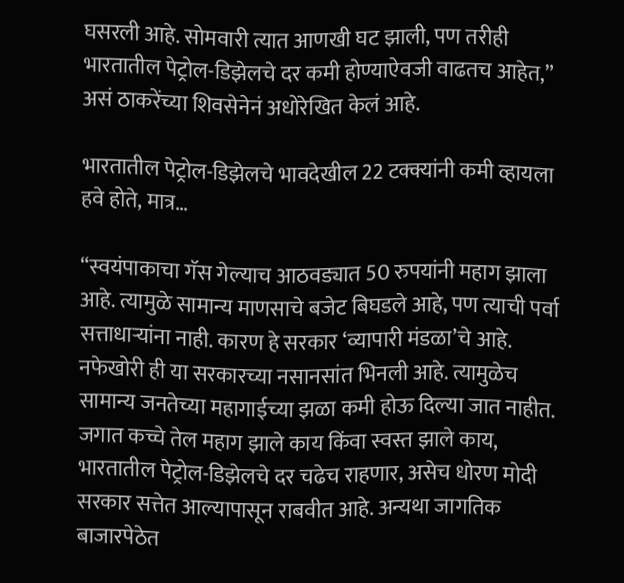घसरली आहे. सोमवारी त्यात आणखी घट झाली, पण तरीही भारतातील पेट्रोल-डिझेलचे दर कमी होण्याऐवजी वाढतच आहेत,” असं ठाकरेंच्या शिवसेनेनं अधोरेखित केलं आहे.

भारतातील पेट्रोल-डिझेलचे भावदेखील 22 टक्क्यांनी कमी व्हायला हवे होते, मात्र…

“स्वयंपाकाचा गॅस गेल्याच आठवड्यात 50 रुपयांनी महाग झाला आहे. त्यामुळे सामान्य माणसाचे बजेट बिघडले आहे, पण त्याची पर्वा सत्ताधाऱ्यांना नाही. कारण हे सरकार ‘व्यापारी मंडळा’चे आहे. नफेखोरी ही या सरकारच्या नसानसांत भिनली आहे. त्यामुळेच सामान्य जनतेच्या महागाईच्या झळा कमी होऊ दिल्या जात नाहीत. जगात कच्चे तेल महाग झाले काय किंवा स्वस्त झाले काय, भारतातील पेट्रोल-डिझेलचे दर चढेच राहणार, असेच धोरण मोदी सरकार सत्तेत आल्यापासून राबवीत आहे. अन्यथा जागतिक बाजारपेठेत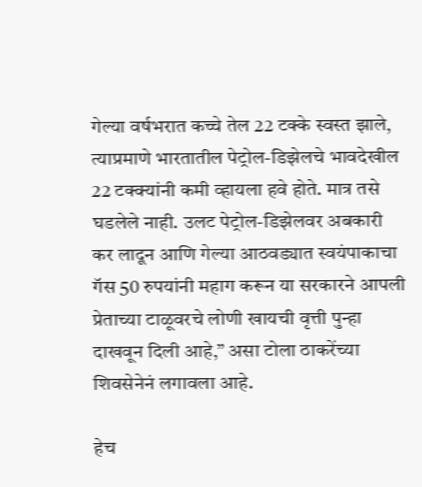गेल्या वर्षभरात कच्चे तेल 22 टक्के स्वस्त झाले, त्याप्रमाणे भारतातील पेट्रोल-डिझेलचे भावदेखील 22 टक्क्यांनी कमी व्हायला हवे होते. मात्र तसे घडलेले नाही. उलट पेट्रोल-डिझेलवर अबकारी कर लादून आणि गेल्या आठवड्यात स्वयंपाकाचा गॅस 50 रुपयांनी महाग करून या सरकारने आपली प्रेताच्या टाळूवरचे लोणी खायची वृत्ती पुन्हा दाखवून दिली आहे,” असा टोला ठाकरेंच्या शिवसेनेनं लगावला आहे.

हेच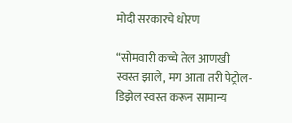मोदी सरकारचे धोरण

“सोमवारी कच्चे तेल आणखी स्वस्त झाले, मग आता तरी पेट्रोल-डिझेल स्वस्त करून सामान्य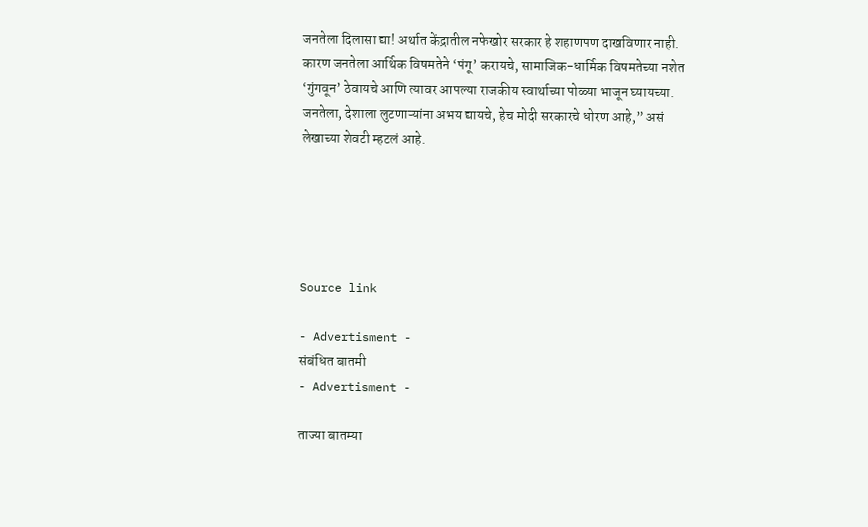जनतेला दिलासा द्या! अर्थात केंद्रातील नफेखोर सरकार हे शहाणपण दाखविणार नाही. कारण जनतेला आर्थिक विषमतेने ‘पंगू’ करायचे, सामाजिक-धार्मिक विषमतेच्या नशेत ‘गुंगवून’ ठेवायचे आणि त्यावर आपल्या राजकीय स्वार्थाच्या पोळ्या भाजून घ्यायच्या. जनतेला, देशाला लुटणाऱ्यांना अभय द्यायचे, हेच मोदी सरकारचे धोरण आहे,” असं लेखाच्या शेवटी म्हटलं आहे.





Source link

- Advertisment -
संबंधित बातमी
- Advertisment -

ताज्या बातम्या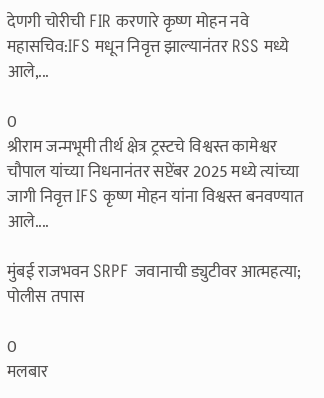देणगी चोरीची FIR करणारे कृष्ण मोहन नवे महासचिव:IFS मधून निवृत्त झाल्यानंतर RSS मध्ये आले,...

0
श्रीराम जन्मभूमी तीर्थ क्षेत्र ट्रस्टचे विश्वस्त कामेश्वर चौपाल यांच्या निधनानंतर सप्टेंबर 2025 मध्ये त्यांच्या जागी निवृत्त IFS कृष्ण मोहन यांना विश्वस्त बनवण्यात आले....

मुंबई राजभवन SRPF जवानाची ड्युटीवर आत्महत्या; पोलीस तपास

0
मलबार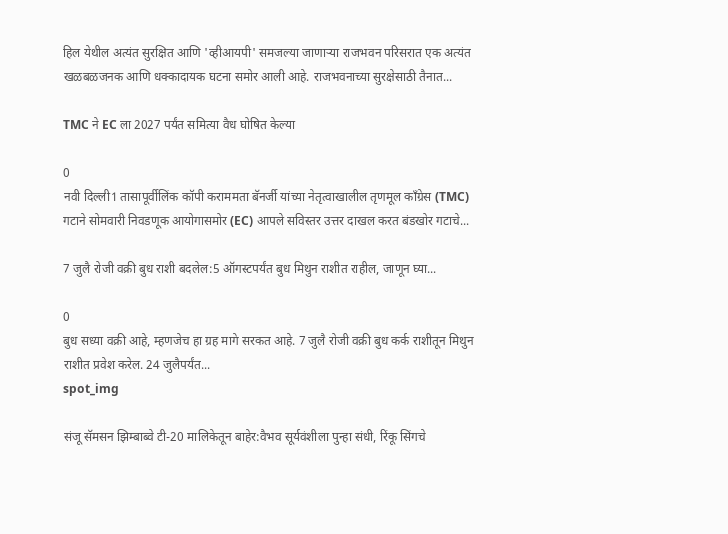हिल येथील अत्यंत सुरक्षित आणि 'व्हीआयपी' समजल्या जाणाऱ्या राजभवन परिसरात एक अत्यंत खळबळजनक आणि धक्कादायक घटना समोर आली आहे. राजभवनाच्या सुरक्षेसाठी तैनात...

TMC ने EC ला 2027 पर्यंत समित्या वैध घोषित केल्या

0
नवी दिल्ली1 तासापूर्वीलिंक कॉपी कराममता बॅनर्जी यांच्या नेतृत्वाखालील तृणमूल काँग्रेस (TMC) गटाने सोमवारी निवडणूक आयोगासमोर (EC) आपले सविस्तर उत्तर दाखल करत बंडखोर गटाचे...

7 जुलै रोजी वक्री बुध राशी बदलेल:5 ऑगस्टपर्यंत बुध मिथुन राशीत राहील, जाणून घ्या...

0
बुध सध्या वक्री आहे, म्हणजेच हा ग्रह मागे सरकत आहे. 7 जुलै रोजी वक्री बुध कर्क राशीतून मिथुन राशीत प्रवेश करेल. 24 जुलैपर्यंत...
spot_img

संजू सॅमसन झिम्बाब्वे टी-20 मालिकेतून बाहेर:वैभव सूर्यवंशीला पुन्हा संधी, रिंकू सिंगचे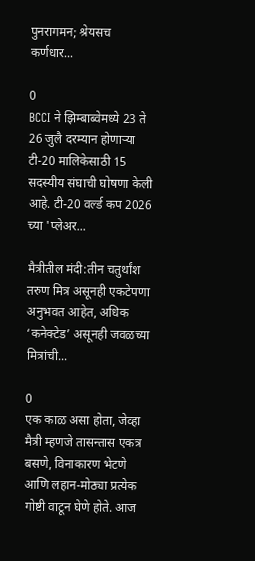पुनरागमन; श्रेयसच कर्णधार...

0
BCCI ने झिम्बाब्वेमध्ये 23 ते 26 जुलै दरम्यान होणाऱ्या टी-20 मालिकेसाठी 15 सदस्यीय संघाची घोषणा केली आहे. टी-20 वर्ल्ड कप 2026 च्या 'प्लेअर...

मैत्रीतील मंदी:तीन चतुर्थांश तरुण मित्र असूनही एकटेपणा अनुभवत आहेत, अधिक ‘कनेक्टेड’ असूनही जवळच्या मित्रांची...

0
एक काळ असा होता, जेव्हा मैत्री म्हणजे तासन्तास एकत्र बसणे, विनाकारण भेटणे आणि लहान-मोठ्या प्रत्येक गोष्टी वाटून घेणे होते. आज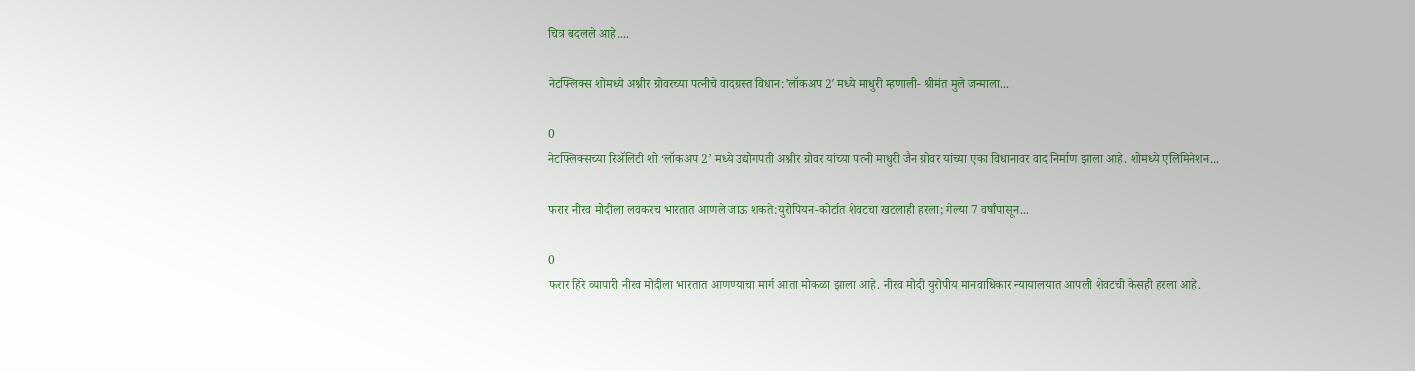चित्र बदलले आहे....

नेटफ्लिक्स शोमध्ये अश्नीर ग्रोवरच्या पत्नीचे वादग्रस्त विधान:’लॉकअप 2′ मध्ये माधुरी म्हणाली- श्रीमंत मुले जन्माला...

0
नेटफ्लिक्सच्या रिॲलिटी शो ‘लॉकअप 2’ मध्ये उद्योगपती अश्नीर ग्रोवर यांच्या पत्नी माधुरी जैन ग्रोवर यांच्या एका विधानावर वाद निर्माण झाला आहे. शोमध्ये एलिमिनेशन...

फरार नीरव मोदीला लवकरच भारतात आणले जाऊ शकते:युरोपियन-कोर्टात शेवटचा खटलाही हरला; गेल्या 7 वर्षांपासून...

0
फरार हिरे व्यापारी नीरव मोदीला भारतात आणण्याचा मार्ग आता मोकळा झाला आहे. नीरव मोदी युरोपीय मानवाधिकार न्यायालयात आपली शेवटची केसही हरला आहे.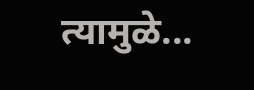त्यामुळे...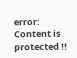error: Content is protected !!